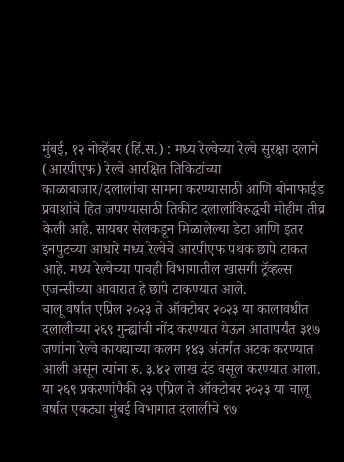मुंबई, १२ नोव्हेंबर (हिं.स.) : मध्य रेल्वेच्या रेल्वे सुरक्षा दलाने (आरपीएफ) रेल्वे आरक्षित तिकिटांच्या काळाबाजार/दलालांचा सामना करण्यासाठी आणि बोनाफाईड प्रवाशांचे हित जपण्यासाठी तिकीट दलालांविरुद्धची मोहीम तीव्र केली आहे. सायबर सेलकडून मिळालेल्या डेटा आणि इतर इनपुटच्या आधारे मध्य रेल्वेचे आरपीएफ पथक छापे टाकत आहे. मध्य रेल्वेच्या पाचही विभागातील खासगी ट्रॅव्हल्स एजन्सीच्या आवारात हे छापे टाकण्यात आले.
चालू वर्षात एप्रिल २०२३ ते ऑक्टोबर २०२३ या कालावधीत दलालीच्या २६९ गुन्ह्यांची नोंद करण्यात येऊन आतापर्यंत ३१७ जणांना रेल्वे कायद्याच्या कलम १४३ अंतर्गत अटक करण्यात आली असून त्यांना रु. ३.४२ लाख दंड वसूल करण्यात आला.
या २६९ प्रकरणांपैकी २३ एप्रिल ते ऑक्टोबर २०२३ या चालू वर्षात एकट्या मुंबई विभागात दलालीचे ९७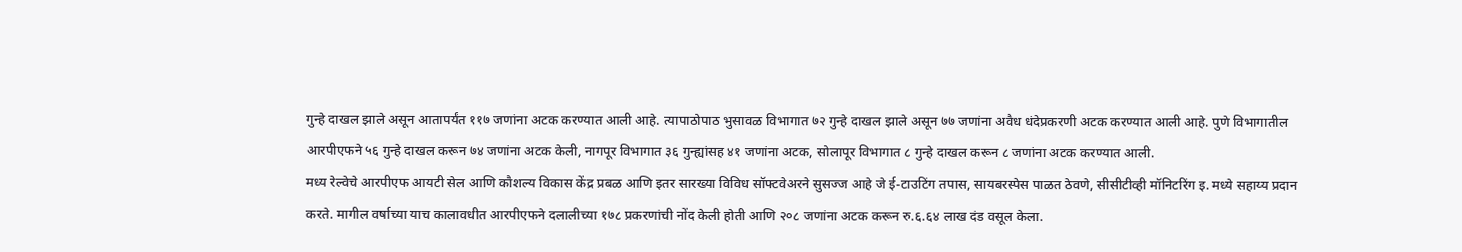गुन्हे दाखल झाले असून आतापर्यंत ११७ जणांना अटक करण्यात आली आहे. त्यापाठोपाठ भुसावळ विभागात ७२ गुन्हे दाखल झाले असून ७७ जणांना अवैध धंदेप्रकरणी अटक करण्यात आली आहे. पुणे विभागातील आरपीएफने ५६ गुन्हे दाखल करून ७४ जणांना अटक केली, नागपूर विभागात ३६ गुन्ह्यांसह ४१ जणांना अटक, सोलापूर विभागात ८ गुन्हे दाखल करून ८ जणांना अटक करण्यात आली.
मध्य रेल्वेचे आरपीएफ आयटी सेल आणि कौशल्य विकास केंद्र प्रबळ आणि इतर सारख्या विविध सॉफ्टवेअरने सुसज्ज आहे जे ई-टाउटिंग तपास, सायबरस्पेस पाळत ठेवणे, सीसीटीव्ही मॉनिटरिंग इ. मध्ये सहाय्य प्रदान करते. मागील वर्षाच्या याच कालावधीत आरपीएफने दलालीच्या १७८ प्रकरणांची नोंद केली होती आणि २०८ जणांना अटक करून रु.६.६४ लाख दंड वसूल केला.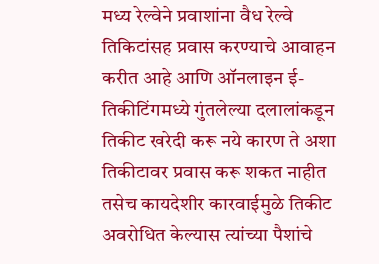मध्य रेल्वेने प्रवाशांना वैध रेल्वे तिकिटांसह प्रवास करण्याचे आवाहन करीत आहे आणि ऑनलाइन ई-तिकीटिंगमध्ये गुंतलेल्या दलालांकडून तिकीट खरेदी करू नये कारण ते अशा तिकीटावर प्रवास करू शकत नाहीत तसेच कायदेशीर कारवाईमुळे तिकीट अवरोधित केल्यास त्यांच्या पैशांचे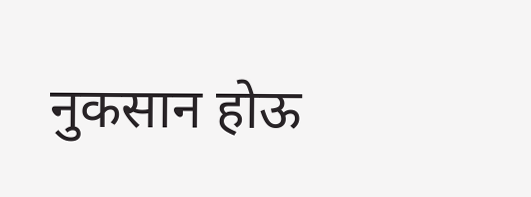नुकसान होऊ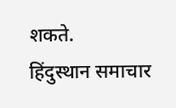शकते.
हिंदुस्थान समाचार